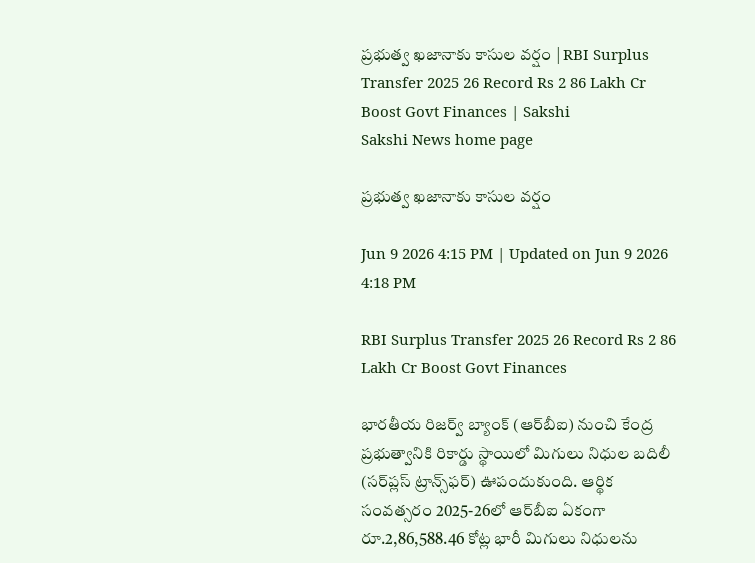ప్రభుత్వ ఖజానాకు కాసుల వర్షం | RBI Surplus Transfer 2025 26 Record Rs 2 86 Lakh Cr Boost Govt Finances | Sakshi
Sakshi News home page

ప్రభుత్వ ఖజానాకు కాసుల వర్షం

Jun 9 2026 4:15 PM | Updated on Jun 9 2026 4:18 PM

RBI Surplus Transfer 2025 26 Record Rs 2 86 Lakh Cr Boost Govt Finances

భారతీయ రిజర్వ్ బ్యాంక్ (ఆర్‌బీఐ) నుంచి కేంద్ర ప్రభుత్వానికి రికార్డు స్థాయిలో మిగులు నిధుల బదిలీ (సర్‌ప్లస్‌ ట్రాన్స్‌ఫర్‌) ఊపందుకుంది. ఆర్థిక సంవత్సరం 2025-26లో ఆర్‌బీఐ ఏకంగా రూ.2,86,588.46 కోట్ల భారీ మిగులు నిధులను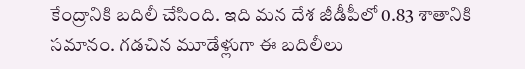కేంద్రానికి బదిలీ చేసింది. ఇది మన దేశ జీడీపీలో 0.83 శాతానికి సమానం. గడచిన మూడేళ్లుగా ఈ బదిలీలు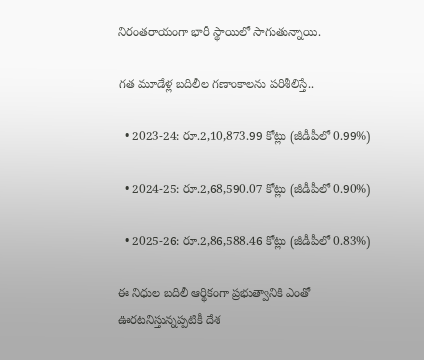నిరంతరాయంగా భారీ స్థాయిలో సాగుతున్నాయి.

గత మూడేళ్ల బదిలీల గణాంకాలను పరిశీలిస్తే..

  • 2023-24: రూ.2,10,873.99 కోట్లు (జీడీపీలో 0.99%)

  • 2024-25: రూ.2,68,590.07 కోట్లు (జీడీపీలో 0.90%)

  • 2025-26: రూ.2,86,588.46 కోట్లు (జీడీపీలో 0.83%)

ఈ నిధుల బదిలీ ఆర్థికంగా ప్రభుత్వానికి ఎంతో ఊరటనిస్తున్నప్పటికీ దేశ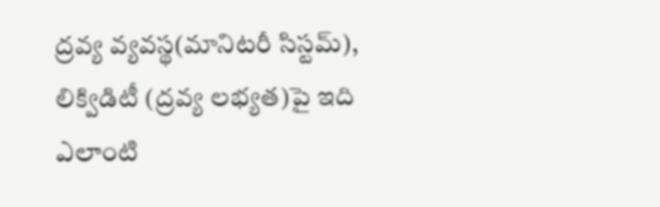ద్రవ్య వ్యవస్థ(మానిటరీ సిస్టమ్‌), లిక్విడిటీ (ద్రవ్య లభ్యత)పై ఇది ఎలాంటి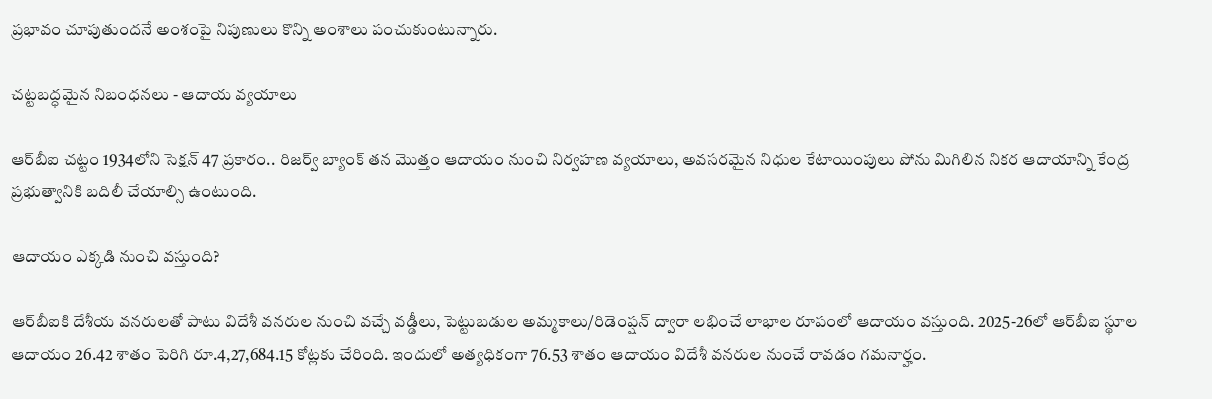ప్రభావం చూపుతుందనే అంశంపై నిపుణులు కొన్ని అంశాలు పంచుకుంటున్నారు.

చట్టబద్ధమైన నిబంధనలు - ఆదాయ వ్యయాలు

ఆర్‌బీఐ చట్టం 1934లోని సెక్షన్ 47 ప్రకారం.. రిజర్వ్ బ్యాంక్ తన మొత్తం ఆదాయం నుంచి నిర్వహణ వ్యయాలు, అవసరమైన నిధుల కేటాయింపులు పోను మిగిలిన నికర ఆదాయాన్ని కేంద్ర ప్రభుత్వానికి బదిలీ చేయాల్సి ఉంటుంది.

ఆదాయం ఎక్కడి నుంచి వస్తుంది?

ఆర్‌బీఐకి దేశీయ వనరులతో పాటు విదేశీ వనరుల నుంచి వచ్చే వడ్డీలు, పెట్టుబడుల అమ్మకాలు/రిడెంప్షన్‌ ద్వారా లభించే లాభాల రూపంలో ఆదాయం వస్తుంది. 2025-26లో ఆర్‌బీఐ స్థూల ఆదాయం 26.42 శాతం పెరిగి రూ.4,27,684.15 కోట్లకు చేరింది. ఇందులో అత్యధికంగా 76.53 శాతం ఆదాయం విదేశీ వనరుల నుంచే రావడం గమనార్హం.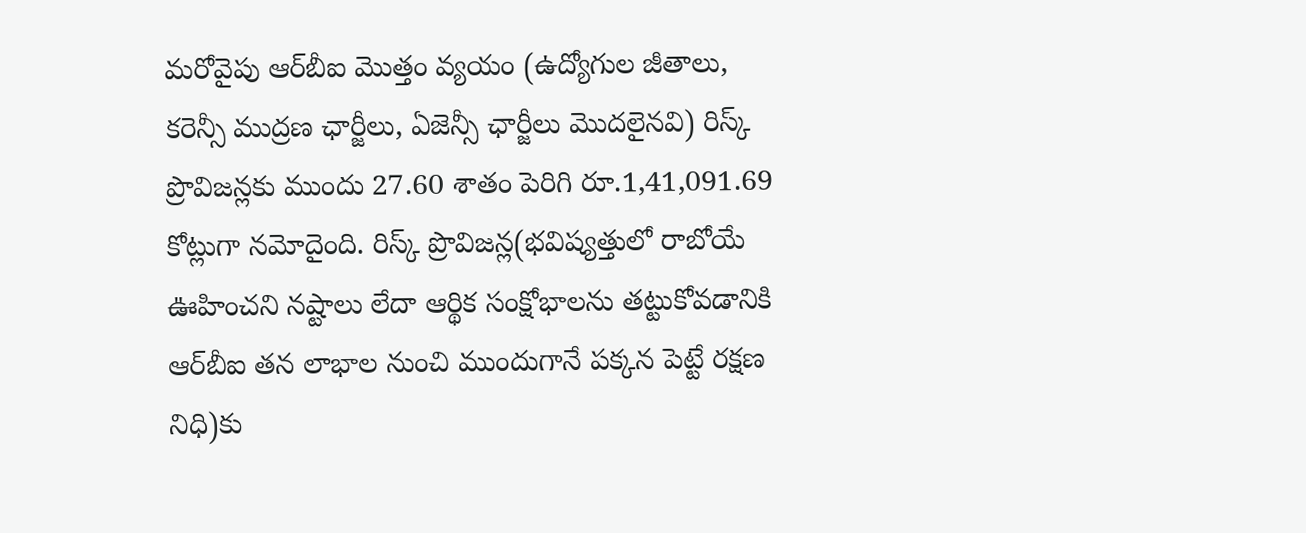మరోవైపు ఆర్‌బీఐ మొత్తం వ్యయం (ఉద్యోగుల జీతాలు, కరెన్సీ ముద్రణ ఛార్జీలు, ఏజెన్సీ ఛార్జీలు మొదలైనవి) రిస్క్ ప్రొవిజన్లకు ముందు 27.60 శాతం పెరిగి రూ.1,41,091.69 కోట్లుగా నమోదైంది. రిస్క్ ప్రొవిజన్ల(భవిష్యత్తులో రాబోయే ఊహించని నష్టాలు లేదా ఆర్థిక సంక్షోభాలను తట్టుకోవడానికి ఆర్‌బీఐ తన లాభాల నుంచి ముందుగానే పక్కన పెట్టే రక్షణ నిధి)కు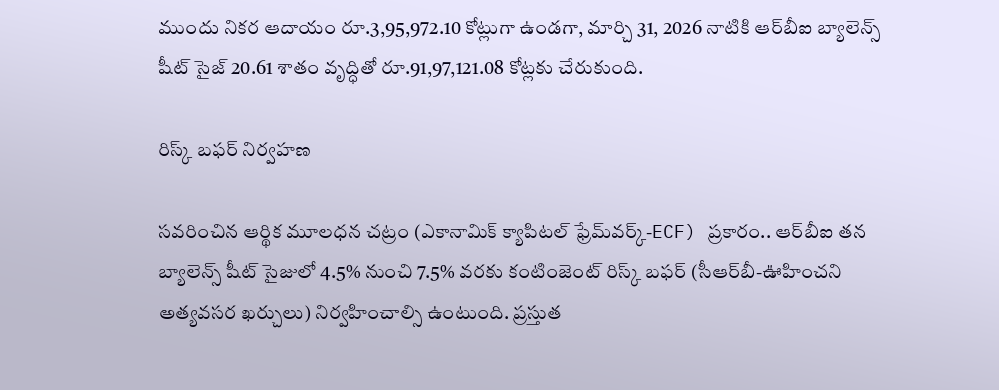ముందు నికర ఆదాయం రూ.3,95,972.10 కోట్లుగా ఉండగా, మార్చి 31, 2026 నాటికి ఆర్‌బీఐ బ్యాలెన్స్ షీట్ సైజ్ 20.61 శాతం వృద్ధితో రూ.91,97,121.08 కోట్లకు చేరుకుంది.

రిస్క్ బఫర్ నిర్వహణ

సవరించిన ఆర్థిక మూలధన చట్రం (ఎకానామిక్‌ క్యాపిటల్‌ ఫ్రేమ్‌వర్క్‌-ECF) ప్రకారం.. ఆర్‌బీఐ తన బ్యాలెన్స్ షీట్ సైజులో 4.5% నుంచి 7.5% వరకు కంటింజెంట్ రిస్క్ బఫర్ (సీఆర్‌బీ-ఊహించని అత్యవసర ఖర్చులు) నిర్వహించాల్సి ఉంటుంది. ప్రస్తుత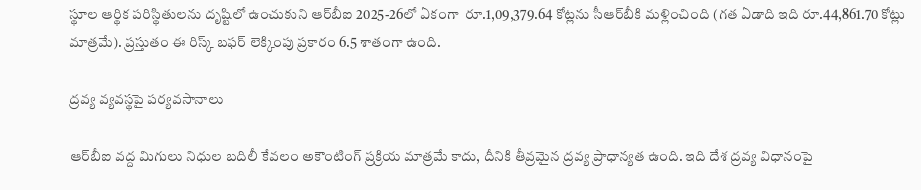స్థూల ఆర్థిక పరిస్థితులను దృష్టిలో ఉంచుకుని ఆర్‌బీఐ 2025-26లో ఏకంగా  రూ.1,09,379.64 కోట్లను సీఆర్‌బీకి మళ్లించింది (గత ఏడాది ఇది రూ.44,861.70 కోట్లు మాత్రమే). ప్రస్తుతం ఈ రిస్క్ బఫర్ లెక్కింపు ప్రకారం 6.5 శాతంగా ఉంది.

ద్రవ్య వ్యవస్థపై పర్యవసానాలు

ఆర్‌బీఐ వద్ద మిగులు నిధుల బదిలీ కేవలం అకౌంటింగ్ ప్రక్రియ మాత్రమే కాదు, దీనికి తీవ్రమైన ద్రవ్య ప్రాధాన్యత ఉంది. ఇది దేశ ద్రవ్య విధానంపై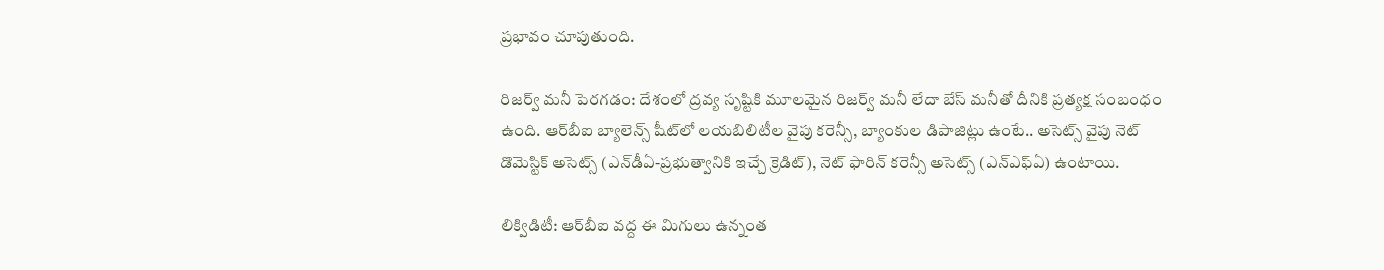ప్రభావం చూపుతుంది.

రిజర్వ్ మనీ పెరగడం: దేశంలో ద్రవ్య సృష్టికి మూలమైన రిజర్వ్ మనీ లేదా బేస్ మనీతో దీనికి ప్రత్యక్ష సంబంధం ఉంది. ఆర్‌బీఐ బ్యాలెన్స్ షీట్‌లో లయబిలిటీల వైపు కరెన్సీ, బ్యాంకుల డిపాజిట్లు ఉంటే.. అసెట్స్ వైపు నెట్ డొమెస్టిక్ అసెట్స్ (ఎన్‌డీఏ-ప్రభుత్వానికి ఇచ్చే క్రెడిట్), నెట్ ఫారిన్ కరెన్సీ అసెట్స్ (ఎన్‌ఎఫ్‌ఏ) ఉంటాయి.

లిక్విడిటీ: ఆర్‌బీఐ వద్ద ఈ మిగులు ఉన్నంత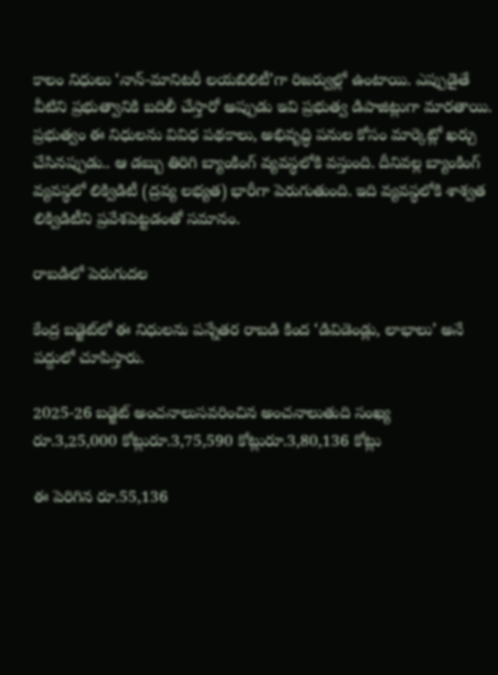కాలం నిధులు ‘నాన్-మానిటరీ లయబిలిటీ’గా రిజర్వుల్లో ఉంటాయి. ఎప్పుడైతే వీటిని ప్రభుత్వానికి బదిలీ చేస్తారో అప్పుడు ఇవి ప్రభుత్వ డిపాజిట్లుగా మారతాయి. ప్రభుత్వం ఈ నిధులను వివిధ పథకాలు, అభివృద్ధి పనుల కోసం మార్కెట్లో ఖర్చు చేసినప్పుడు.. ఆ డబ్బు తిరిగి బ్యాంకింగ్ వ్యవస్థలోకి వస్తుంది. దీనివల్ల బ్యాంకింగ్ వ్యవస్థలో లిక్విడిటీ (ద్రవ్య లభ్యత) భారీగా పెరుగుతుంది. ఇది వ్యవస్థలోకి శాశ్వత లిక్విడిటీని ప్రవేశపెట్టడంతో సమానం.

రాబడిలో పెరుగుదల

కేంద్ర బడ్జెట్‌లో ఈ నిధులను పన్నేతర రాబడి కింద ‘డివిడెండ్లు, లాభాలు’ అనే పద్దులో చూపిస్తారు.

2025-26 బడ్జెట్ అంచనాలుసవరించిన అంచనాలుతుది సంఖ్య
రూ.3,25,000 కోట్లురూ.3,75,590 కోట్లురూ.3,80,136 కోట్లు

ఈ పెరిగిన రూ.55,136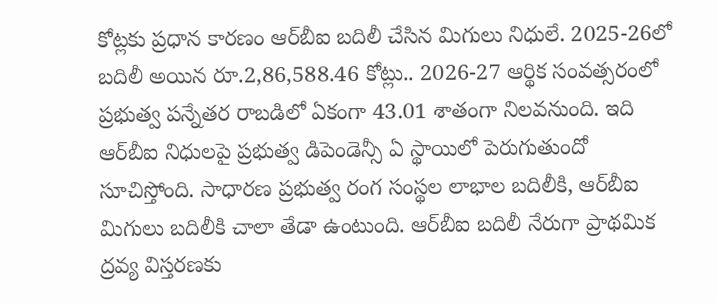కోట్లకు ప్రధాన కారణం ఆర్‌బీఐ బదిలీ చేసిన మిగులు నిధులే. 2025-26లో బదిలీ అయిన రూ.2,86,588.46 కోట్లు.. 2026-27 ఆర్థిక సంవత్సరంలో ప్రభుత్వ పన్నేతర రాబడిలో ఏకంగా 43.01 శాతంగా నిలవనుంది. ఇది ఆర్‌బీఐ నిధులపై ప్రభుత్వ డిపెండెన్సీ ఏ స్థాయిలో పెరుగుతుందో సూచిస్తోంది. సాధారణ ప్రభుత్వ రంగ సంస్థల లాభాల బదిలీకి, ఆర్‌బీఐ మిగులు బదిలీకి చాలా తేడా ఉంటుంది. ఆర్‌బీఐ బదిలీ నేరుగా ప్రాథమిక ద్రవ్య విస్తరణకు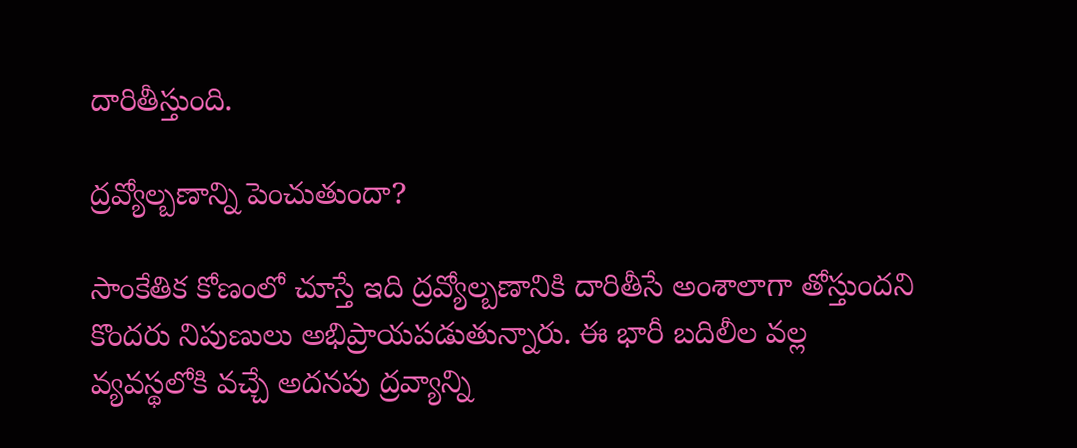దారితీస్తుంది.

ద్రవ్యోల్బణాన్ని పెంచుతుందా?

సాంకేతిక కోణంలో చూస్తే ఇది ద్రవ్యోల్బణానికి దారితీసే అంశాలాగా తోస్తుందని కొందరు నిపుణులు అభిప్రాయపడుతున్నారు. ఈ భారీ బదిలీల వల్ల వ్యవస్థలోకి వచ్చే అదనపు ద్రవ్యాన్ని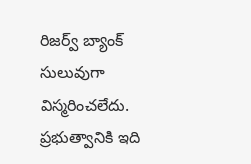రిజర్వ్ బ్యాంక్ సులువుగా విస్మరించలేదు. ప్రభుత్వానికి ఇది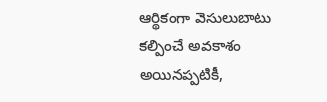ఆర్థికంగా వెసులుబాటు కల్పించే అవకాశం అయినప్పటికీ,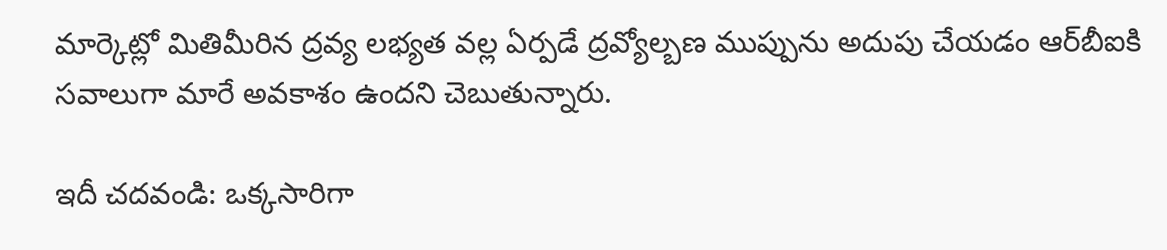మార్కెట్లో మితిమీరిన ద్రవ్య లభ్యత వల్ల ఏర్పడే ద్రవ్యోల్బణ ముప్పును అదుపు చేయడం ఆర్‌బీఐకి సవాలుగా మారే అవకాశం ఉందని చెబుతున్నారు.

ఇదీ చదవండి: ఒక్కసారిగా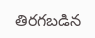తిరగబడిన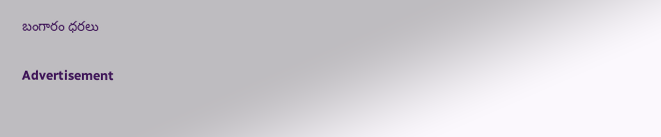బంగారం ధరలు

Advertisement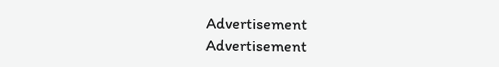Advertisement
Advertisement